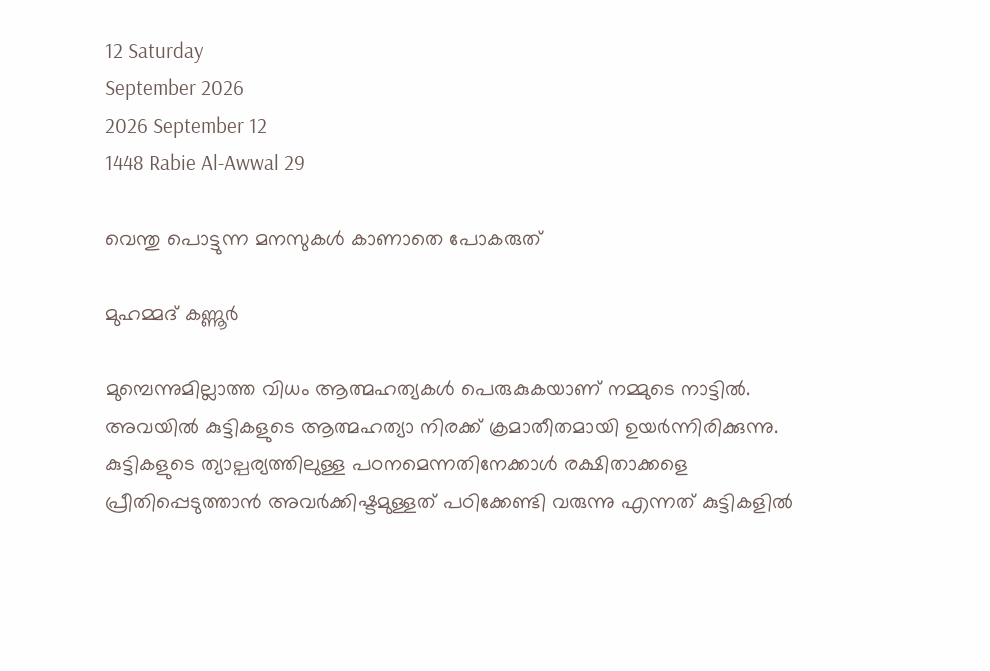12 Saturday
September 2026
2026 September 12
1448 Rabie Al-Awwal 29

വെന്തു പൊട്ടുന്ന മനസുകള്‍ കാണാതെ പോകരുത്‌

മുഹമ്മദ് കണ്ണൂര്‍

മുമ്പെന്നുമില്ലാത്ത വിധം ആത്മഹത്യകള്‍ പെരുകുകയാണ് നമ്മുടെ നാട്ടില്‍. അവയില്‍ കുട്ടികളുടെ ആത്മഹത്യാ നിരക്ക് ക്രമാതീതമായി ഉയര്‍ന്നിരിക്കുന്നു. കുട്ടികളുടെ ത്യാല്പര്യത്തിലുള്ള പഠനമെന്നതിനേക്കാള്‍ രക്ഷിതാക്കളെ പ്രീതിപ്പെടുത്താന്‍ അവര്‍ക്കിഷ്ടമുള്ളത് പഠിക്കേണ്ടി വരുന്നു എന്നത് കുട്ടികളില്‍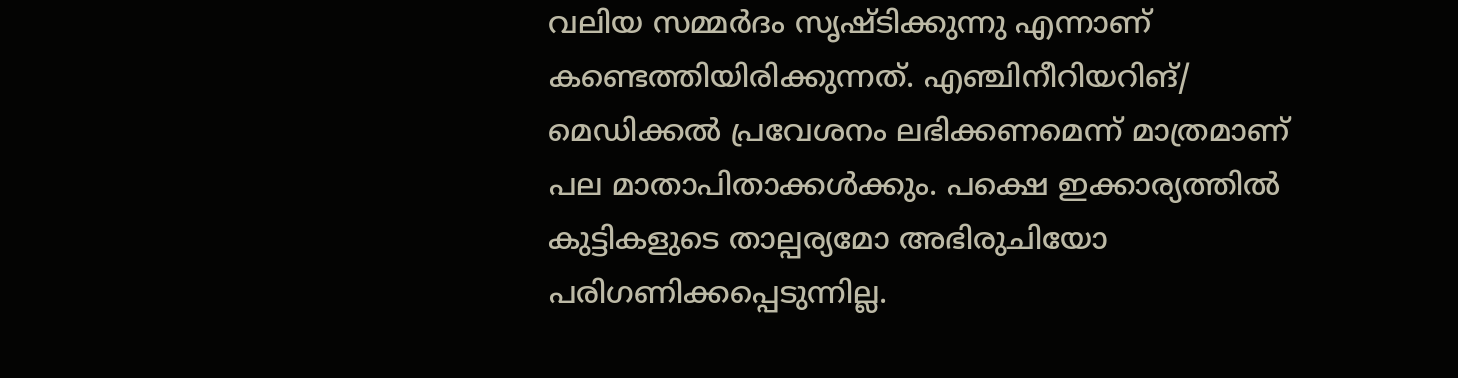വലിയ സമ്മര്‍ദം സൃഷ്ടിക്കുന്നു എന്നാണ് കണ്ടെത്തിയിരിക്കുന്നത്. എഞ്ചിനീറിയറിങ്/ മെഡിക്കല്‍ പ്രവേശനം ലഭിക്കണമെന്ന് മാത്രമാണ് പല മാതാപിതാക്കള്‍ക്കും. പക്ഷെ ഇക്കാര്യത്തില്‍ കുട്ടികളുടെ താല്പര്യമോ അഭിരുചിയോ പരിഗണിക്കപ്പെടുന്നില്ല.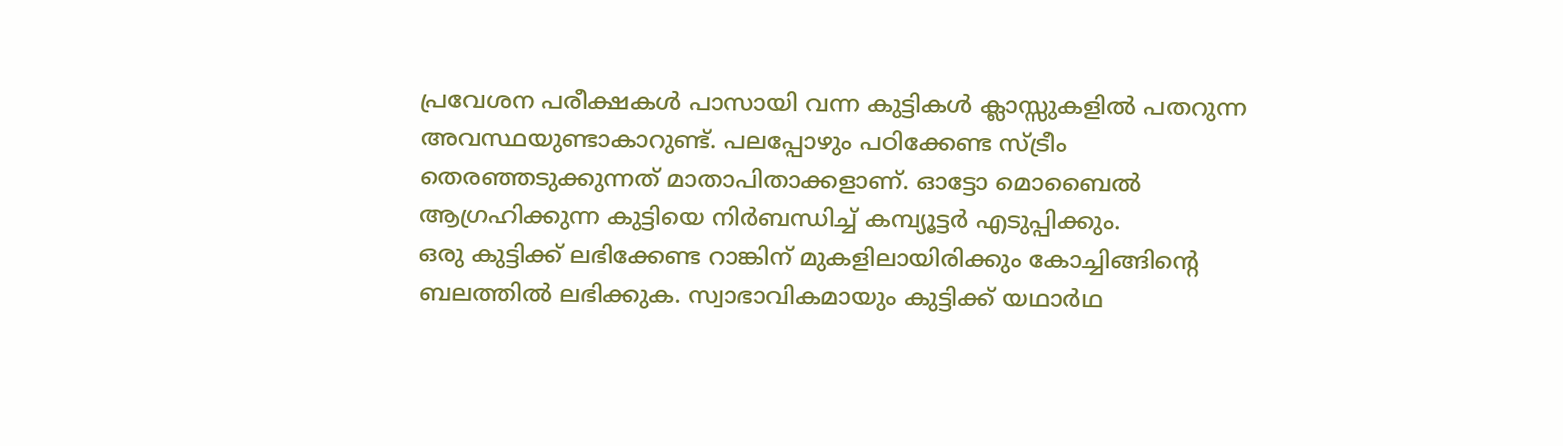പ്രവേശന പരീക്ഷകള്‍ പാസായി വന്ന കുട്ടികള്‍ ക്ലാസ്സുകളില്‍ പതറുന്ന അവസ്ഥയുണ്ടാകാറുണ്ട്. പലപ്പോഴും പഠിക്കേണ്ട സ്ട്രീം തെരഞ്ഞടുക്കുന്നത് മാതാപിതാക്കളാണ്. ഓട്ടോ മൊബൈല്‍ ആഗ്രഹിക്കുന്ന കുട്ടിയെ നിര്‍ബന്ധിച്ച് കമ്പ്യൂട്ടര്‍ എടുപ്പിക്കും.
ഒരു കുട്ടിക്ക് ലഭിക്കേണ്ട റാങ്കിന് മുകളിലായിരിക്കും കോച്ചിങ്ങിന്റെ ബലത്തില്‍ ലഭിക്കുക. സ്വാഭാവികമായും കുട്ടിക്ക് യഥാര്‍ഥ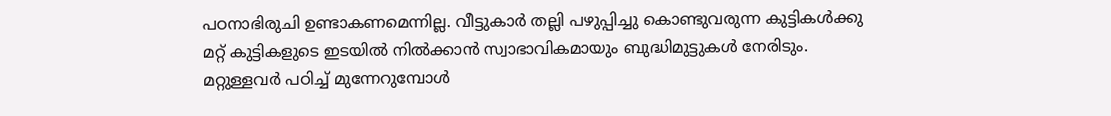പഠനാഭിരുചി ഉണ്ടാകണമെന്നില്ല. വീട്ടുകാര്‍ തല്ലി പഴുപ്പിച്ചു കൊണ്ടുവരുന്ന കുട്ടികള്‍ക്കു മറ്റ് കുട്ടികളുടെ ഇടയില്‍ നില്‍ക്കാന്‍ സ്വാഭാവികമായും ബുദ്ധിമുട്ടുകള്‍ നേരിടും. മറ്റുള്ളവര്‍ പഠിച്ച് മുന്നേറുമ്പോള്‍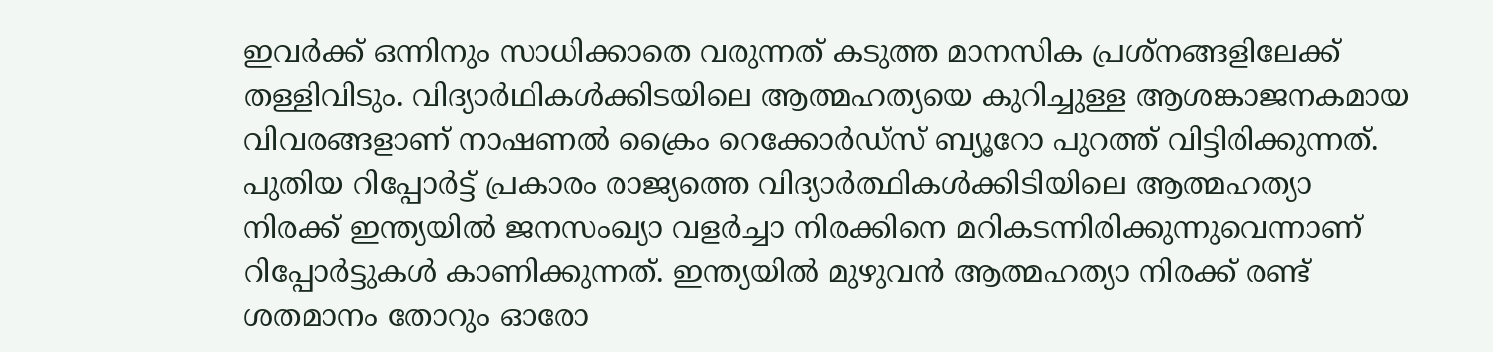ഇവര്‍ക്ക് ഒന്നിനും സാധിക്കാതെ വരുന്നത് കടുത്ത മാനസിക പ്രശ്‌നങ്ങളിലേക്ക് തള്ളിവിടും. വിദ്യാര്‍ഥികള്‍ക്കിടയിലെ ആത്മഹത്യയെ കുറിച്ചുള്ള ആശങ്കാജനകമായ വിവരങ്ങളാണ് നാഷണല്‍ ക്രൈം റെക്കോര്‍ഡ്‌സ് ബ്യൂറോ പുറത്ത് വിട്ടിരിക്കുന്നത്.
പുതിയ റിപ്പോര്‍ട്ട് പ്രകാരം രാജ്യത്തെ വിദ്യാര്‍ത്ഥികള്‍ക്കിടിയിലെ ആത്മഹത്യാ നിരക്ക് ഇന്ത്യയില്‍ ജനസംഖ്യാ വളര്‍ച്ചാ നിരക്കിനെ മറികടന്നിരിക്കുന്നുവെന്നാണ് റിപ്പോര്‍ട്ടുകള്‍ കാണിക്കുന്നത്. ഇന്ത്യയില്‍ മുഴുവന്‍ ആത്മഹത്യാ നിരക്ക് രണ്ട് ശതമാനം തോറും ഓരോ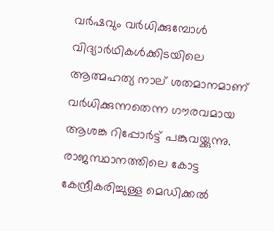വര്‍ഷവും വര്‍ധിക്കുമ്പോള്‍ വിദ്യാര്‍ഥികള്‍ക്കിടയിലെ ആത്മഹത്യ നാല് ശതമാനമാണ് വര്‍ധിക്കുന്നതെന്ന ഗൗരവമായ ആശങ്ക റിപ്പോര്‍ട്ട് പങ്കുവയ്ക്കുന്നു. രാജസ്ഥാനത്തിലെ കോട്ട കേന്ദ്രീകരിച്ചുള്ള മെഡിക്കല്‍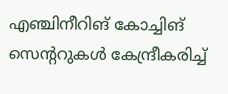എഞ്ചിനീറിങ് കോച്ചിങ് സെന്ററുകള്‍ കേന്ദ്രീകരിച്ച്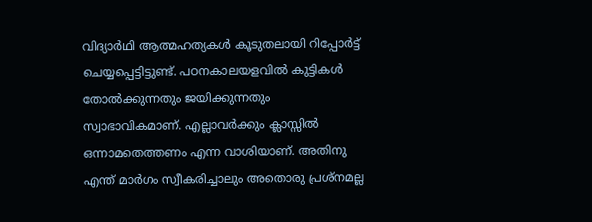വിദ്യാര്‍ഥി ആത്മഹത്യകള്‍ കൂടുതലായി റിപ്പോര്‍ട്ട് ചെയ്യപ്പെട്ടിട്ടുണ്ട്. പഠനകാലയളവില്‍ കുട്ടികള്‍ തോല്‍ക്കുന്നതും ജയിക്കുന്നതും സ്വാഭാവികമാണ്. എല്ലാവര്‍ക്കും ക്ലാസ്സില്‍ ഒന്നാമതെത്തണം എന്ന വാശിയാണ്. അതിനു എന്ത് മാര്‍ഗം സ്വീകരിച്ചാലും അതൊരു പ്രശ്‌നമല്ല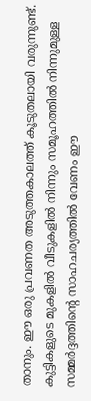താനും. ഈ ഒരു പ്രവണത അടുത്തകാലത്ത് കൂടുതലായി വരുന്നുണ്ട്. കുട്ടികളുടെ മുകളില്‍ വീടുകളില്‍ നിന്നും സമൂഹത്തില്‍ നിന്നുമുള്ള സമ്മര്‍ദ്ദത്തിന്റെ സാഹചര്യത്തില്‍ വേണം ഈ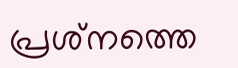പ്രശ്‌നത്തെ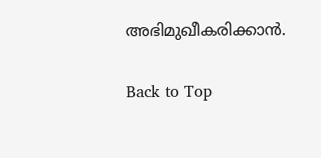അഭിമുഖീകരിക്കാന്‍.

Back to Top